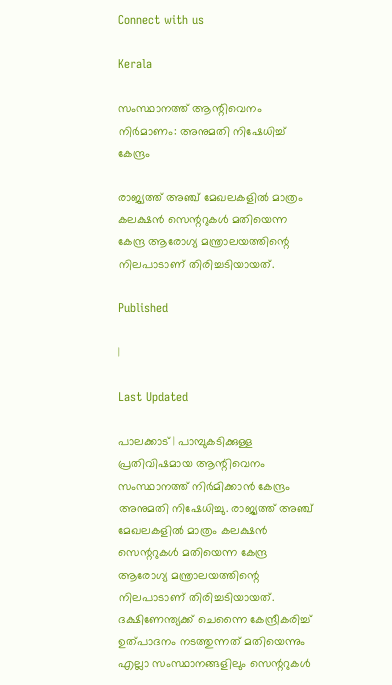Connect with us

Kerala

സംസ്ഥാനത്ത് ആന്റിവെനം നിര്‍മാണം: അനുമതി നിഷേധിച്ച് കേന്ദ്രം

രാജ്യത്ത് അഞ്ച് മേഖലകളില്‍ മാത്രം കലക്ഷന്‍ സെന്ററുകള്‍ മതിയെന്ന കേന്ദ്ര ആരോഗ്യ മന്ത്രാലയത്തിന്റെ നിലപാടാണ് തിരിച്ചടിയായത്.

Published

|

Last Updated

പാലക്കാട് | പാമ്പുകടിക്കുള്ള പ്രതിവിഷമായ ആന്റിവെനം സംസ്ഥാനത്ത് നിര്‍മിക്കാന്‍ കേന്ദ്രം അനുമതി നിഷേധിച്ചു. രാജ്യത്ത് അഞ്ച് മേഖലകളില്‍ മാത്രം കലക്ഷന്‍ സെന്ററുകള്‍ മതിയെന്ന കേന്ദ്ര ആരോഗ്യ മന്ത്രാലയത്തിന്റെ നിലപാടാണ് തിരിച്ചടിയായത്. ദക്ഷിണേന്ത്യക്ക് ചെന്നൈ കേന്ദ്രീകരിച്ച് ഉത്പാദനം നടത്തുന്നത് മതിയെന്നും എല്ലാ സംസ്ഥാനങ്ങളിലും സെന്ററുകള്‍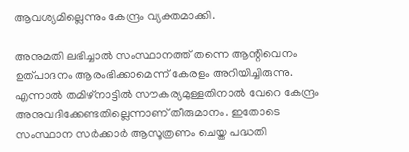ആവശ്യമില്ലെന്നും കേന്ദ്രം വ്യക്തമാക്കി.

അനുമതി ലഭിച്ചാല്‍ സംസ്ഥാനത്ത് തന്നെ ആന്റിവെനം ഉത്പാദനം ആരംഭിക്കാമെന്ന് കേരളം അറിയിച്ചിരുന്നു. എന്നാല്‍ തമിഴ്നാട്ടില്‍ സൗകര്യമുള്ളതിനാല്‍ വേറെ കേന്ദ്രം അനുവദിക്കേണ്ടതില്ലെന്നാണ് തീരുമാനം. ഇതോടെ സംസ്ഥാന സര്‍ക്കാര്‍ ആസൂത്രണം ചെയ്ത പദ്ധതി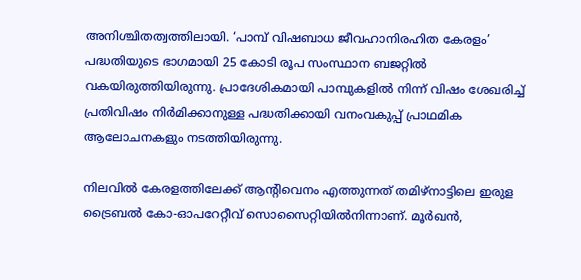അനിശ്ചിതത്വത്തിലായി. ‘പാമ്പ് വിഷബാധ ജീവഹാനിരഹിത കേരളം’ പദ്ധതിയുടെ ഭാഗമായി 25 കോടി രൂപ സംസ്ഥാന ബജറ്റില്‍ വകയിരുത്തിയിരുന്നു. പ്രാദേശികമായി പാമ്പുകളില്‍ നിന്ന് വിഷം ശേഖരിച്ച് പ്രതിവിഷം നിര്‍മിക്കാനുള്ള പദ്ധതിക്കായി വനംവകുപ്പ് പ്രാഥമിക ആലോചനകളും നടത്തിയിരുന്നു.

നിലവില്‍ കേരളത്തിലേക്ക് ആന്റിവെനം എത്തുന്നത് തമിഴ്നാട്ടിലെ ഇരുള ട്രൈബല്‍ കോ-ഓപറേറ്റീവ് സൊസൈറ്റിയില്‍നിന്നാണ്. മൂര്‍ഖന്‍,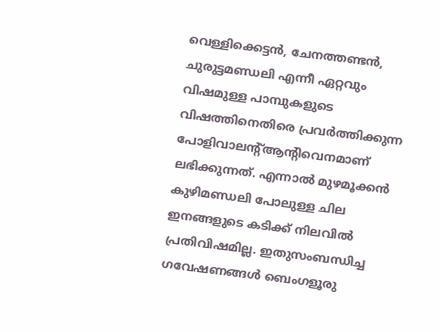വെള്ളിക്കെട്ടന്‍, ചേനത്തണ്ടന്‍, ചുരുട്ടമണ്ഡലി എന്നീ ഏറ്റവും വിഷമുള്ള പാമ്പുകളുടെ വിഷത്തിനെതിരെ പ്രവര്‍ത്തിക്കുന്ന പോളിവാലന്റ്ആന്റിവെനമാണ് ലഭിക്കുന്നത്. എന്നാല്‍ മുഴമൂക്കന്‍ കുഴിമണ്ഡലി പോലുള്ള ചില ഇനങ്ങളുടെ കടിക്ക് നിലവില്‍ പ്രതിവിഷമില്ല. ഇതുസംബന്ധിച്ച ഗവേഷണങ്ങള്‍ ബെംഗളൂരു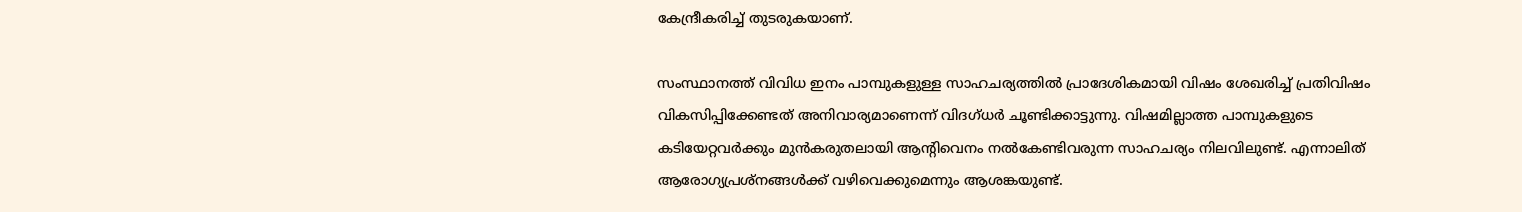കേന്ദ്രീകരിച്ച് തുടരുകയാണ്.

സംസ്ഥാനത്ത് വിവിധ ഇനം പാമ്പുകളുള്ള സാഹചര്യത്തില്‍ പ്രാദേശികമായി വിഷം ശേഖരിച്ച് പ്രതിവിഷം വികസിപ്പിക്കേണ്ടത് അനിവാര്യമാണെന്ന് വിദഗ്ധര്‍ ചൂണ്ടിക്കാട്ടുന്നു. വിഷമില്ലാത്ത പാമ്പുകളുടെ കടിയേറ്റവര്‍ക്കും മുന്‍കരുതലായി ആന്റിവെനം നല്‍കേണ്ടിവരുന്ന സാഹചര്യം നിലവിലുണ്ട്. എന്നാലിത് ആരോഗ്യപ്രശ്നങ്ങള്‍ക്ക് വഴിവെക്കുമെന്നും ആശങ്കയുണ്ട്.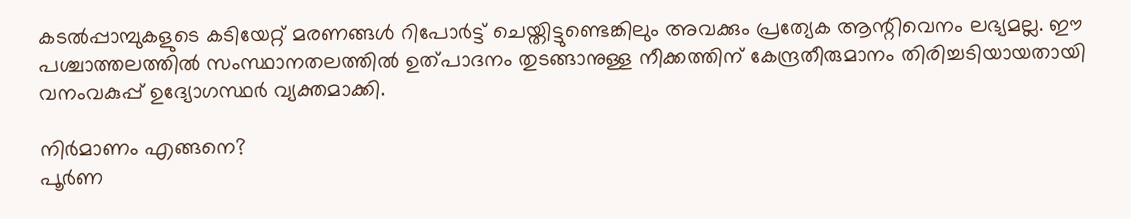കടല്‍പ്പാമ്പുകളുടെ കടിയേറ്റ് മരണങ്ങള്‍ റിപോര്‍ട്ട് ചെയ്തിട്ടുണ്ടെങ്കിലും അവക്കും പ്രത്യേക ആന്റിവെനം ലഭ്യമല്ല. ഈ പശ്ചാത്തലത്തില്‍ സംസ്ഥാനതലത്തില്‍ ഉത്പാദനം തുടങ്ങാനുള്ള നീക്കത്തിന് കേന്ദ്രതീരുമാനം തിരിച്ചടിയായതായി വനംവകുപ്പ് ഉദ്യോഗസ്ഥര്‍ വ്യക്തമാക്കി.

നിര്‍മാണം എങ്ങനെ?
പൂര്‍ണ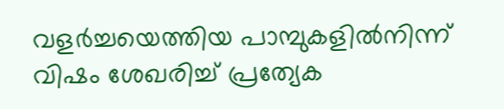വളര്‍ച്ചയെത്തിയ പാമ്പുകളില്‍നിന്ന് വിഷം ശേഖരിച്ച് പ്രത്യേക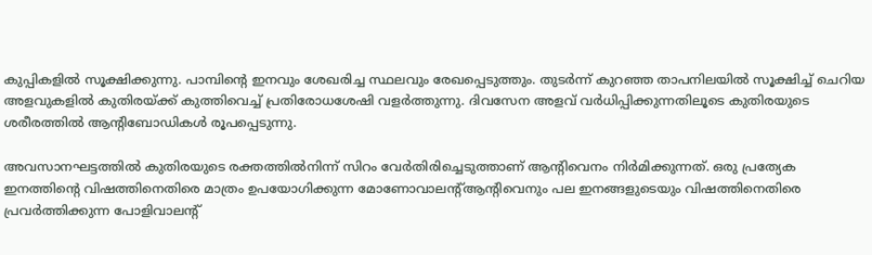കുപ്പികളില്‍ സൂക്ഷിക്കുന്നു. പാമ്പിന്റെ ഇനവും ശേഖരിച്ച സ്ഥലവും രേഖപ്പെടുത്തും. തുടര്‍ന്ന് കുറഞ്ഞ താപനിലയില്‍ സൂക്ഷിച്ച് ചെറിയ അളവുകളില്‍ കുതിരയ്ക്ക് കുത്തിവെച്ച് പ്രതിരോധശേഷി വളര്‍ത്തുന്നു. ദിവസേന അളവ് വര്‍ധിപ്പിക്കുന്നതിലൂടെ കുതിരയുടെ ശരീരത്തില്‍ ആന്റിബോഡികള്‍ രൂപപ്പെടുന്നു.

അവസാനഘട്ടത്തില്‍ കുതിരയുടെ രക്തത്തില്‍നിന്ന് സിറം വേര്‍തിരിച്ചെടുത്താണ് ആന്റിവെനം നിര്‍മിക്കുന്നത്. ഒരു പ്രത്യേക ഇനത്തിന്റെ വിഷത്തിനെതിരെ മാത്രം ഉപയോഗിക്കുന്ന മോണോവാലന്റ്ആന്റിവെനും പല ഇനങ്ങളുടെയും വിഷത്തിനെതിരെ പ്രവര്‍ത്തിക്കുന്ന പോളിവാലന്റ്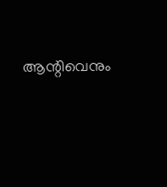ആന്റിവെനും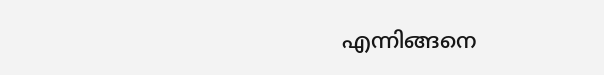എന്നിങ്ങനെ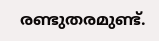രണ്ടുതരമുണ്ട്.